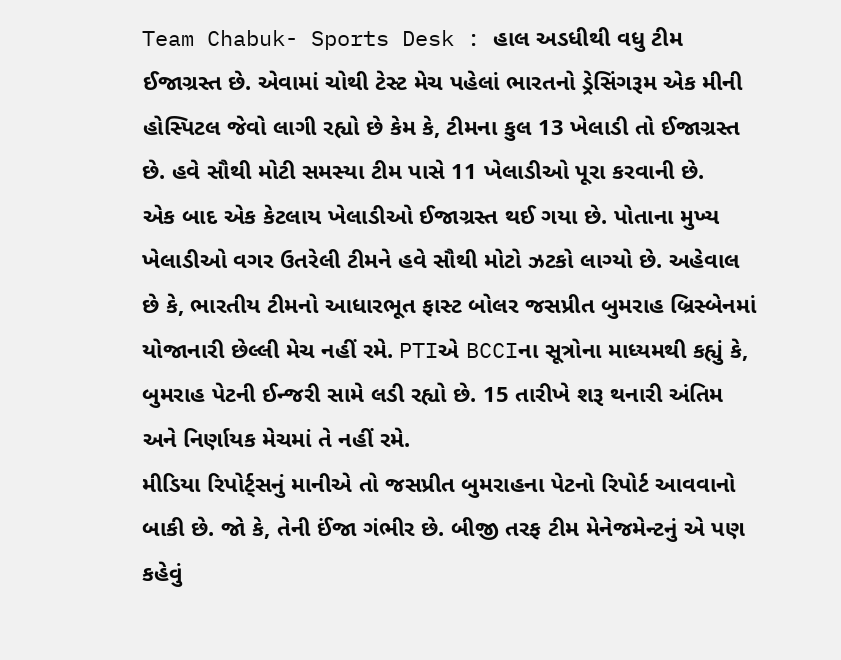Team Chabuk- Sports Desk : હાલ અડધીથી વધુ ટીમ ઈજાગ્રસ્ત છે. એવામાં ચોથી ટેસ્ટ મેચ પહેલાં ભારતનો ડ્રેસિંગરૂમ એક મીની હોસ્પિટલ જેવો લાગી રહ્યો છે કેમ કે, ટીમના કુલ 13 ખેલાડી તો ઈજાગ્રસ્ત છે. હવે સૌથી મોટી સમસ્યા ટીમ પાસે 11 ખેલાડીઓ પૂરા કરવાની છે.
એક બાદ એક કેટલાય ખેલાડીઓ ઈજાગ્રસ્ત થઈ ગયા છે. પોતાના મુખ્ય ખેલાડીઓ વગર ઉતરેલી ટીમને હવે સૌથી મોટો ઝટકો લાગ્યો છે. અહેવાલ છે કે, ભારતીય ટીમનો આધારભૂત ફાસ્ટ બોલર જસપ્રીત બુમરાહ બ્રિસ્બેનમાં યોજાનારી છેલ્લી મેચ નહીં રમે. PTIએ BCCIના સૂત્રોના માધ્યમથી કહ્યું કે, બુમરાહ પેટની ઈન્જરી સામે લડી રહ્યો છે. 15 તારીખે શરૂ થનારી અંતિમ અને નિર્ણાયક મેચમાં તે નહીં રમે.
મીડિયા રિપોર્ટ્સનું માનીએ તો જસપ્રીત બુમરાહના પેટનો રિપોર્ટ આવવાનો બાકી છે. જો કે, તેની ઈંજા ગંભીર છે. બીજી તરફ ટીમ મેનેજમેન્ટનું એ પણ કહેવું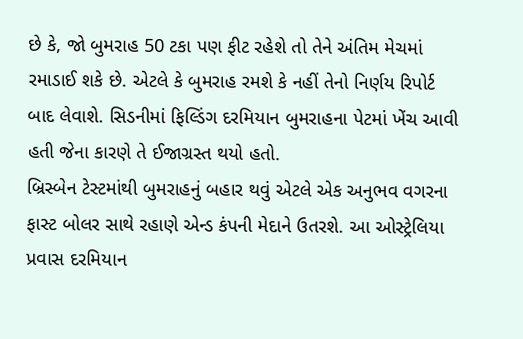છે કે, જો બુમરાહ 50 ટકા પણ ફીટ રહેશે તો તેને અંતિમ મેચમાં રમાડાઈ શકે છે. એટલે કે બુમરાહ રમશે કે નહીં તેનો નિર્ણય રિપોર્ટ બાદ લેવાશે. સિડનીમાં ફિલ્ડિંગ દરમિયાન બુમરાહના પેટમાં ખેંચ આવી હતી જેના કારણે તે ઈજાગ્રસ્ત થયો હતો.
બ્રિસ્બેન ટેસ્ટમાંથી બુમરાહનું બહાર થવું એટલે એક અનુભવ વગરના ફાસ્ટ બોલર સાથે રહાણે એન્ડ કંપની મેદાને ઉતરશે. આ ઓસ્ટ્રેલિયા પ્રવાસ દરમિયાન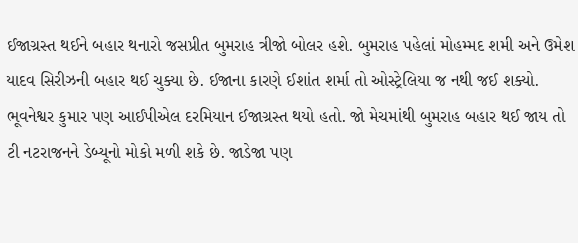ઈજાગ્રસ્ત થઈને બહાર થનારો જસપ્રીત બુમરાહ ત્રીજો બોલર હશે. બુમરાહ પહેલાં મોહમ્મદ શમી અને ઉમેશ યાદવ સિરીઝની બહાર થઈ ચુક્યા છે. ઈજાના કારણે ઈશાંત શર્મા તો ઓસ્ટ્રેલિયા જ નથી જઈ શક્યો. ભૂવનેશ્વર કુમાર પણ આઈપીએલ દરમિયાન ઈજાગ્રસ્ત થયો હતો. જો મેચમાંથી બુમરાહ બહાર થઈ જાય તો ટી નટરાજનને ડેબ્યૂનો મોકો મળી શકે છે. જાડેજા પણ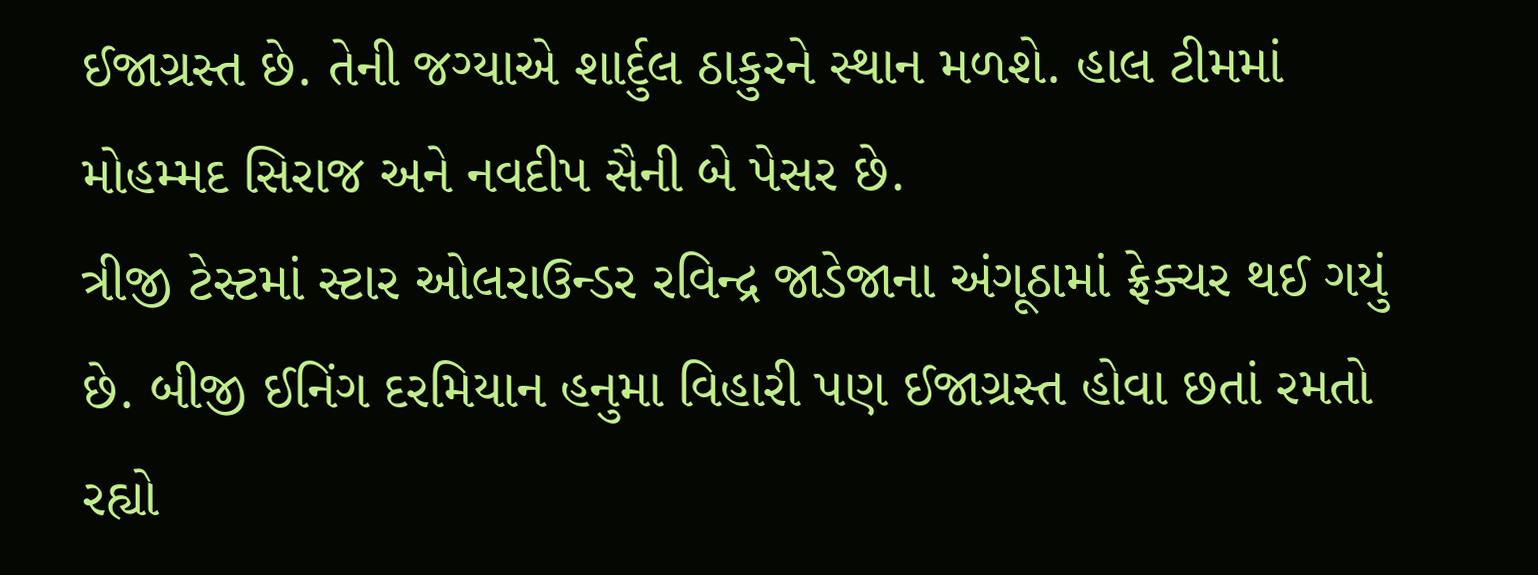ઈજાગ્રસ્ત છે. તેની જગ્યાએ શાર્દુલ ઠાકુરને સ્થાન મળશે. હાલ ટીમમાં મોહમ્મદ સિરાજ અને નવદીપ સૈની બે પેસર છે.
ત્રીજી ટેસ્ટમાં સ્ટાર ઓલરાઉન્ડર રવિન્દ્ર જાડેજાના અંગૂઠામાં ફ્રેક્ચર થઈ ગયું છે. બીજી ઈનિંગ દરમિયાન હનુમા વિહારી પણ ઈજાગ્રસ્ત હોવા છતાં રમતો રહ્યો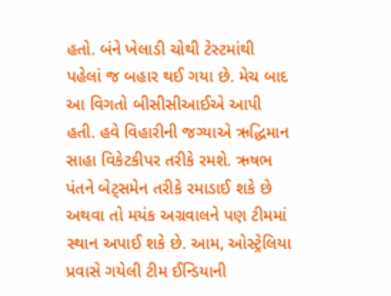હતો. બંને ખેલાડી ચોથી ટેસ્ટમાંથી પહેલાં જ બહાર થઈ ગયા છે. મેચ બાદ આ વિગતો બીસીસીઆઈએ આપી હતી. હવે વિહારીની જગ્યાએ ઋદ્ધિમાન સાહા વિકેટકીપર તરીકે રમશે. ઋષભ પંતને બેટ્સમેન તરીકે રમાડાઈ શકે છે અથવા તો મયંક અગ્રવાલને પણ ટીમમાં સ્થાન અપાઈ શકે છે. આમ, ઓસ્ટ્રેલિયા પ્રવાસે ગયેલી ટીમ ઈન્ડિયાની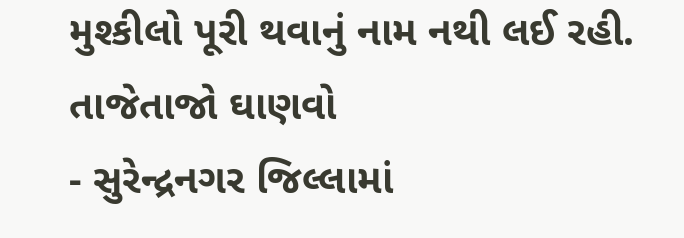મુશ્કીલો પૂરી થવાનું નામ નથી લઈ રહી.
તાજેતાજો ઘાણવો
- સુરેન્દ્રનગર જિલ્લામાં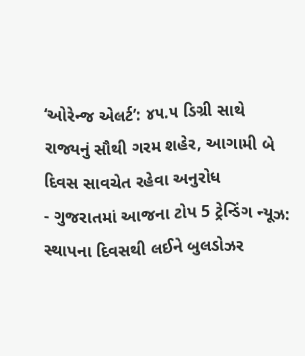‘ઓરેન્જ એલર્ટ’: ૪૫.૫ ડિગ્રી સાથે રાજ્યનું સૌથી ગરમ શહેર, આગામી બે દિવસ સાવચેત રહેવા અનુરોધ
- ગુજરાતમાં આજના ટોપ 5 ટ્રેન્ડિંગ ન્યૂઝ: સ્થાપના દિવસથી લઈને બુલડોઝર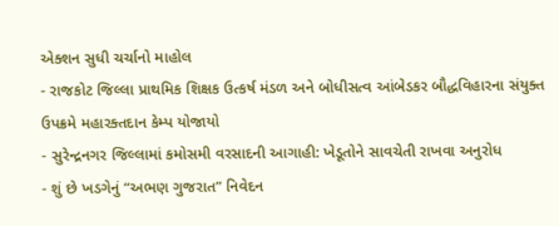એક્શન સુધી ચર્ચાનો માહોલ
- રાજકોટ જિલ્લા પ્રાથમિક શિક્ષક ઉત્કર્ષ મંડળ અને બોધીસત્વ આંબેડકર બૌદ્ધવિહારના સંયુક્ત ઉપક્રમે મહારક્તદાન કેમ્પ યોજાયો
- સુરેન્દ્રનગર જિલ્લામાં કમોસમી વરસાદની આગાહી: ખેડૂતોને સાવચેતી રાખવા અનુરોધ
- શું છે ખડગેનું “અભણ ગુજરાત” નિવેદન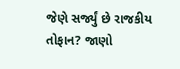જેણે સર્જ્યું છે રાજકીય તોફાન? જાણો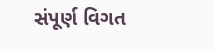સંપૂર્ણ વિગત